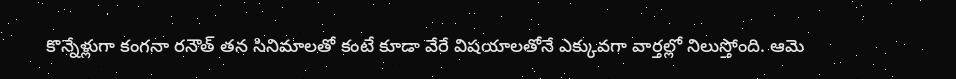కొన్నేళ్లుగా కంగనా రనౌత్ తన సినిమాలతో కంటే కూడా వేరే విషయాలతోనే ఎక్కువగా వార్తల్లో నిలుస్తోంది. ఆమె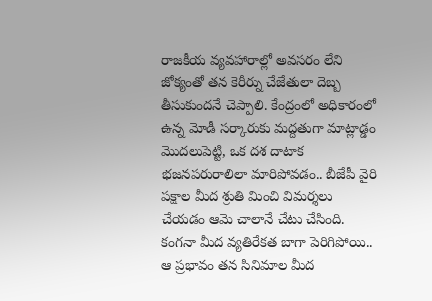రాజకీయ వ్యవహారాల్లో అవసరం లేని జోక్యంతో తన కెరీర్ను చేజేతులా దెబ్బ తీసుకుందనే చెప్పాలి. కేంద్రంలో అధికారంలో ఉన్న మోడీ సర్కారుకు మద్దతుగా మాట్లాడ్డం మొదలుపెట్టి, ఒక దశ దాటాక భజనపరురాలిలా మారిపోవడం.. బీజేపీ వైరి పక్షాల మీద శ్రుతి మించి విమర్శలు చేయడం ఆమె చాలానే చేటు చేసింది.
కంగనా మీద వ్యతిరేకత బాగా పెరిగిపోయి.. ఆ ప్రభావం తన సినిమాల మీద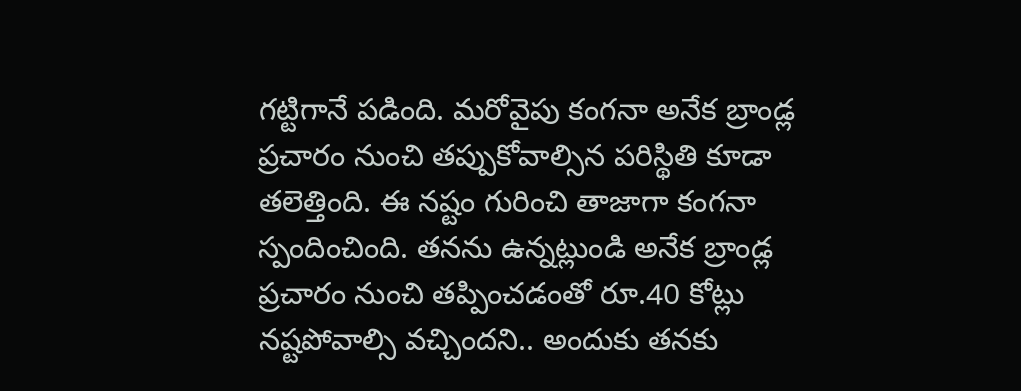గట్టిగానే పడింది. మరోవైపు కంగనా అనేక బ్రాండ్ల ప్రచారం నుంచి తప్పుకోవాల్సిన పరిస్థితి కూడా తలెత్తింది. ఈ నష్టం గురించి తాజాగా కంగనా స్పందించింది. తనను ఉన్నట్లుండి అనేక బ్రాండ్ల ప్రచారం నుంచి తప్పించడంతో రూ.40 కోట్లు నష్టపోవాల్సి వచ్చిందని.. అందుకు తనకు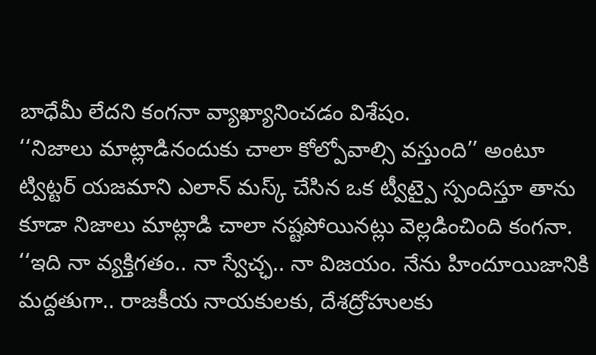బాధేమీ లేదని కంగనా వ్యాఖ్యానించడం విశేషం.
‘‘నిజాలు మాట్లాడినందుకు చాలా కోల్పోవాల్సి వస్తుంది’’ అంటూ ట్విట్టర్ యజమాని ఎలాన్ మస్క్ చేసిన ఒక ట్వీట్పై స్పందిస్తూ తాను కూడా నిజాలు మాట్లాడి చాలా నష్టపోయినట్లు వెల్లడించింది కంగనా. ‘‘ఇది నా వ్యక్తిగతం.. నా స్వేచ్ఛ.. నా విజయం. నేను హిందూయిజానికి మద్దతుగా.. రాజకీయ నాయకులకు, దేశద్రోహులకు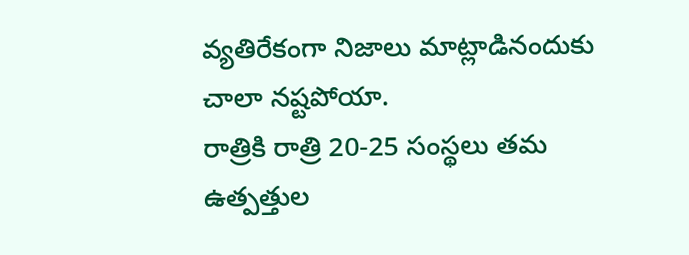వ్యతిరేకంగా నిజాలు మాట్లాడినందుకు చాలా నష్టపోయా.
రాత్రికి రాత్రి 20-25 సంస్థలు తమ ఉత్పత్తుల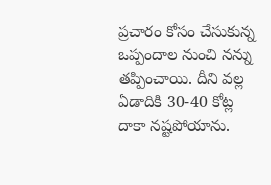ప్రచారం కోసం చేసుకున్న ఒప్పందాల నుంచి నన్ను తప్పించాయి. దీని వల్ల ఏడాదికి 30-40 కోట్ల దాకా నష్టపోయాను.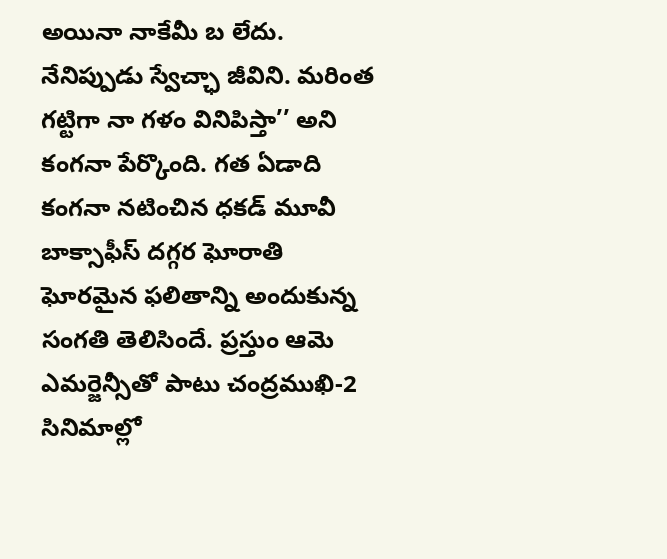అయినా నాకేమీ బ లేదు. నేనిప్పుడు స్వేచ్ఛా జీవిని. మరింత గట్టిగా నా గళం వినిపిస్తా’’ అని కంగనా పేర్కొంది. గత ఏడాది కంగనా నటించిన ధకడ్ మూవీ బాక్సాఫీస్ దగ్గర ఘోరాతి ఘోరమైన ఫలితాన్ని అందుకున్న సంగతి తెలిసిందే. ప్రస్తుం ఆమె ఎమర్జెన్సీతో పాటు చంద్రముఖి-2 సినిమాల్లో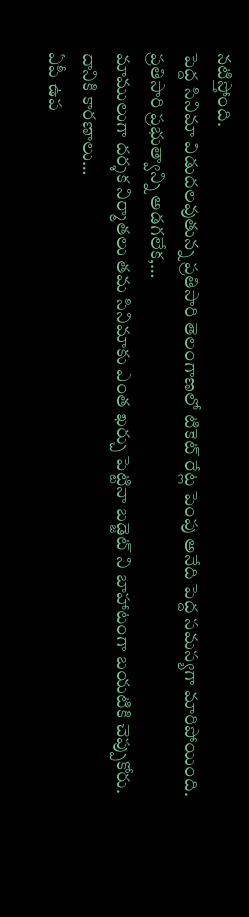నటిస్తోంది.
పెద్ద సినిమా విడుదలవుతున్న ప్రతిసారి తెలంగాణలో టికెట్ రేట్ల పెంపు అనేది పెద్ద సమస్యగా మారిపోయింది. ప్రతిసారి ప్రభుత్వాన్ని అడగలేక,…
మాములుగా దర్శక నిర్మాతలు తమ సినిమాకు ఎంత ఖర్చు పెట్టినా బడ్జెట్ ని బాహాటంగా బయటికి చెప్పుకోరు. దానికి కారణాలు…
ఏపీ ఉప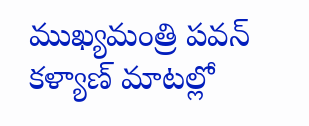ముఖ్యమంత్రి పవన్ కళ్యాణ్ మాటల్లో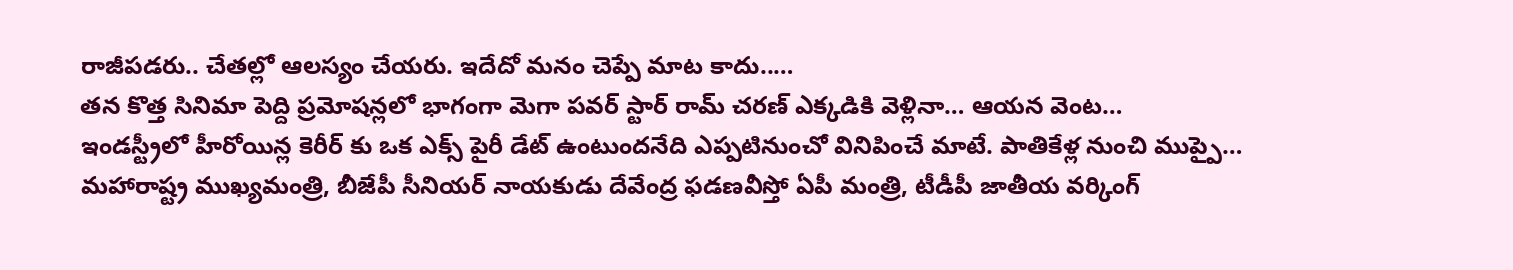రాజీపడరు.. చేతల్లో ఆలస్యం చేయరు. ఇదేదో మనం చెప్పే మాట కాదు..…
తన కొత్త సినిమా పెద్ది ప్రమోషన్లలో భాగంగా మెగా పవర్ స్టార్ రామ్ చరణ్ ఎక్కడికి వెళ్లినా… ఆయన వెంట…
ఇండస్ట్రీలో హీరోయిన్ల కెరీర్ కు ఒక ఎక్స్ పైరీ డేట్ ఉంటుందనేది ఎప్పటినుంచో వినిపించే మాటే. పాతికేళ్ల నుంచి ముప్పై…
మహారాష్ట్ర ముఖ్యమంత్రి, బీజేపీ సీనియర్ నాయకుడు దేవేంద్ర ఫడణవీస్తో ఏపీ మంత్రి, టీడీపీ జాతీయ వర్కింగ్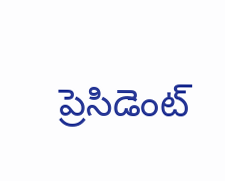ప్రెసిడెంట్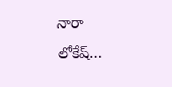నారా లోకేష్…